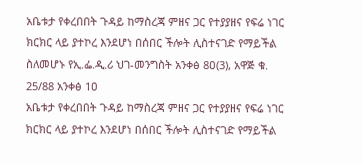አቤቱታ የቀረበበት ጉዳይ ከማስረጃ ምዘና ጋር የተያያዘና የፍሬ ነገር ክርክር ላይ ያተኮረ እንደሆነ በሰበር ችሎት ሊስተናገድ የማይችል ስለመሆኑ የኢ.ፌ.ዲ.ሪ ህገ-መንግስት አንቀፅ 8ዐ(3), አዋጅ ቁ. 25/88 አንቀፅ 1ዐ
አቤቱታ የቀረበበት ጉዳይ ከማስረጃ ምዘና ጋር የተያያዘና የፍሬ ነገር ክርክር ላይ ያተኮረ እንደሆነ በሰበር ችሎት ሊስተናገድ የማይችል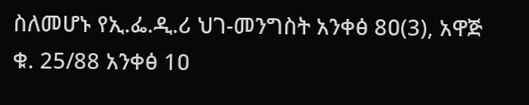ስለመሆኑ የኢ.ፌ.ዲ.ሪ ህገ-መንግስት አንቀፅ 8ዐ(3), አዋጅ ቁ. 25/88 አንቀፅ 1ዐ